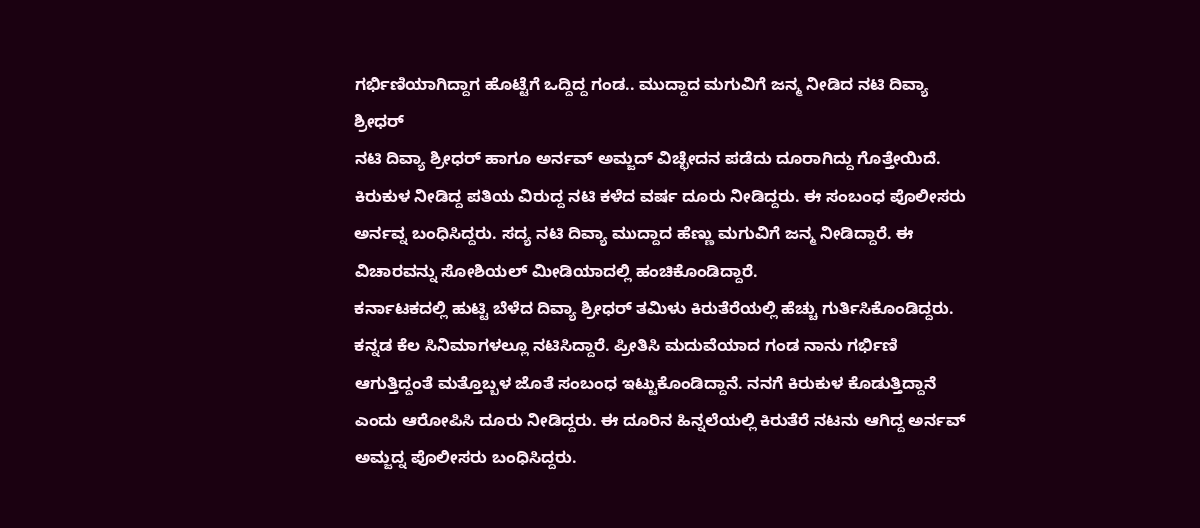ಗರ್ಭಿಣಿಯಾಗಿದ್ದಾಗ ಹೊಟ್ಟೆಗೆ ಒದ್ದಿದ್ದ ಗಂಡ.. ಮುದ್ದಾದ ಮಗುವಿಗೆ ಜನ್ಮ ನೀಡಿದ ನಟಿ ದಿವ್ಯಾ ಶ್ರೀಧರ್
ನಟಿ ದಿವ್ಯಾ ಶ್ರೀಧರ್ ಹಾಗೂ ಅರ್ನವ್ ಅಮ್ಜದ್ ವಿಚ್ಛೇದನ ಪಡೆದು ದೂರಾಗಿದ್ದು ಗೊತ್ತೇಯಿದೆ. ಕಿರುಕುಳ ನೀಡಿದ್ದ ಪತಿಯ ವಿರುದ್ದ ನಟಿ ಕಳೆದ ವರ್ಷ ದೂರು ನೀಡಿದ್ದರು. ಈ ಸಂಬಂಧ ಪೊಲೀಸರು ಅರ್ನವ್ನ ಬಂಧಿಸಿದ್ದರು. ಸದ್ಯ ನಟಿ ದಿವ್ಯಾ ಮುದ್ದಾದ ಹೆಣ್ಣು ಮಗುವಿಗೆ ಜನ್ಮ ನೀಡಿದ್ದಾರೆ. ಈ ವಿಚಾರವನ್ನು ಸೋಶಿಯಲ್ ಮೀಡಿಯಾದಲ್ಲಿ ಹಂಚಿಕೊಂಡಿದ್ದಾರೆ.
ಕರ್ನಾಟಕದಲ್ಲಿ ಹುಟ್ಟಿ ಬೆಳೆದ ದಿವ್ಯಾ ಶ್ರೀಧರ್ ತಮಿಳು ಕಿರುತೆರೆಯಲ್ಲಿ ಹೆಚ್ಚು ಗುರ್ತಿಸಿಕೊಂಡಿದ್ದರು. ಕನ್ನಡ ಕೆಲ ಸಿನಿಮಾಗಳಲ್ಲೂ ನಟಿಸಿದ್ದಾರೆ. ಪ್ರೀತಿಸಿ ಮದುವೆಯಾದ ಗಂಡ ನಾನು ಗರ್ಭಿಣಿ ಆಗುತ್ತಿದ್ದಂತೆ ಮತ್ತೊಬ್ಬಳ ಜೊತೆ ಸಂಬಂಧ ಇಟ್ಟುಕೊಂಡಿದ್ದಾನೆ. ನನಗೆ ಕಿರುಕುಳ ಕೊಡುತ್ತಿದ್ದಾನೆ ಎಂದು ಆರೋಪಿಸಿ ದೂರು ನೀಡಿದ್ದರು. ಈ ದೂರಿನ ಹಿನ್ನಲೆಯಲ್ಲಿ ಕಿರುತೆರೆ ನಟನು ಆಗಿದ್ದ ಅರ್ನವ್ ಅಮ್ಜದ್ನ ಪೊಲೀಸರು ಬಂಧಿಸಿದ್ದರು.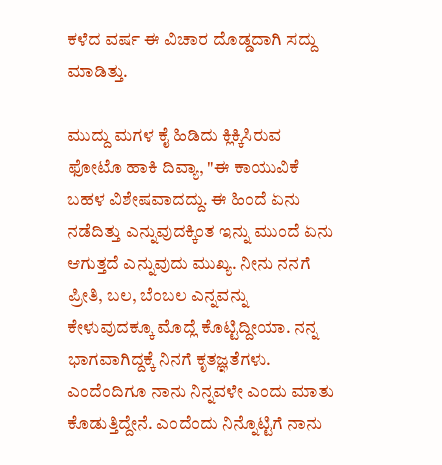ಕಳೆದ ವರ್ಷ ಈ ವಿಚಾರ ದೊಡ್ಡದಾಗಿ ಸದ್ದು ಮಾಡಿತ್ತು.

ಮುದ್ದು ಮಗಳ ಕೈ ಹಿಡಿದು ಕ್ಲಿಕ್ಕಿಸಿರುವ ಫೋಟೊ ಹಾಕಿ ದಿವ್ಯಾ, "ಈ ಕಾಯುವಿಕೆ ಬಹಳ ವಿಶೇಷವಾದದ್ದು. ಈ ಹಿಂದೆ ಏನು ನಡೆದಿತ್ತು ಎನ್ನುವುದಕ್ಕಿಂತ ಇನ್ನು ಮುಂದೆ ಏನು ಆಗುತ್ತದೆ ಎನ್ನುವುದು ಮುಖ್ಯ. ನೀನು ನನಗೆ ಪ್ರೀತಿ, ಬಲ, ಬೆಂಬಲ ಎನ್ನವನ್ನು ಕೇಳುವುದಕ್ಕೂ ಮೊದ್ಲೆ ಕೊಟ್ಟಿದ್ದೀಯಾ. ನನ್ನ ಭಾಗವಾಗಿದ್ದಕ್ಕೆ ನಿನಗೆ ಕೃತಜ್ಞತೆಗಳು. ಎಂದೆಂದಿಗೂ ನಾನು ನಿನ್ನವಳೇ ಎಂದು ಮಾತು ಕೊಡುತ್ತಿದ್ದೇನೆ. ಎಂದೆಂದು ನಿನ್ನೊಟ್ಟಿಗೆ ನಾನು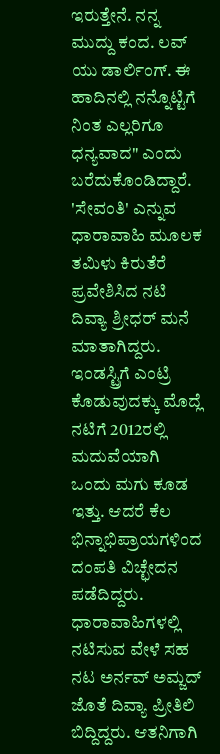ಇರುತ್ತೇನೆ. ನನ್ನ ಮುದ್ದು ಕಂದ. ಲವ್ ಯು ಡಾರ್ಲಿಂಗ್. ಈ ಹಾದಿನಲ್ಲಿ ನನ್ನೊಟ್ಟಿಗೆ ನಿಂತ ಎಲ್ಲರಿಗೂ ಧನ್ಯವಾದ" ಎಂದು ಬರೆದುಕೊಂಡಿದ್ದಾರೆ.
'ಸೇವಂತಿ' ಎನ್ನುವ ಧಾರಾವಾಹಿ ಮೂಲಕ ತಮಿಳು ಕಿರುತೆರೆ ಪ್ರವೇಶಿಸಿದ ನಟಿ ದಿವ್ಯಾ ಶ್ರೀಧರ್ ಮನೆ ಮಾತಾಗಿದ್ದರು. ಇಂಡಸ್ಟ್ರಿಗೆ ಎಂಟ್ರಿ ಕೊಡುವುದಕ್ಕು ಮೊದ್ಲೆ ನಟಿಗೆ 2012ರಲ್ಲಿ ಮದುವೆಯಾಗಿ ಒಂದು ಮಗು ಕೂಡ ಇತ್ತು. ಆದರೆ ಕೆಲ ಭಿನ್ನಾಭಿಪ್ರಾಯಗಳಿಂದ ದಂಪತಿ ವಿಚ್ಛೇದನ ಪಡೆದಿದ್ದರು. ಧಾರಾವಾಹಿಗಳಲ್ಲಿ ನಟಿಸುವ ವೇಳೆ ಸಹ ನಟ ಅರ್ನವ್ ಅಮ್ಜದ್ ಜೊತೆ ದಿವ್ಯಾ ಪ್ರೀತಿಲಿ ಬಿದ್ದಿದ್ದರು. ಆತನಿಗಾಗಿ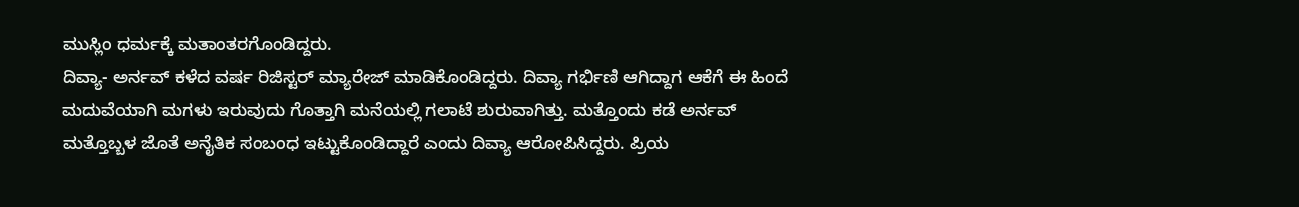ಮುಸ್ಲಿಂ ಧರ್ಮಕ್ಕೆ ಮತಾಂತರಗೊಂಡಿದ್ದರು.
ದಿವ್ಯಾ- ಅರ್ನವ್ ಕಳೆದ ವರ್ಷ ರಿಜಿಸ್ಟರ್ ಮ್ಯಾರೇಜ್ ಮಾಡಿಕೊಂಡಿದ್ದರು. ದಿವ್ಯಾ ಗರ್ಭಿಣಿ ಆಗಿದ್ದಾಗ ಆಕೆಗೆ ಈ ಹಿಂದೆ ಮದುವೆಯಾಗಿ ಮಗಳು ಇರುವುದು ಗೊತ್ತಾಗಿ ಮನೆಯಲ್ಲಿ ಗಲಾಟೆ ಶುರುವಾಗಿತ್ತು. ಮತ್ತೊಂದು ಕಡೆ ಅರ್ನವ್ ಮತ್ತೊಬ್ಬಳ ಜೊತೆ ಅನೈತಿಕ ಸಂಬಂಧ ಇಟ್ಟುಕೊಂಡಿದ್ದಾರೆ ಎಂದು ದಿವ್ಯಾ ಆರೋಪಿಸಿದ್ದರು. ಪ್ರಿಯ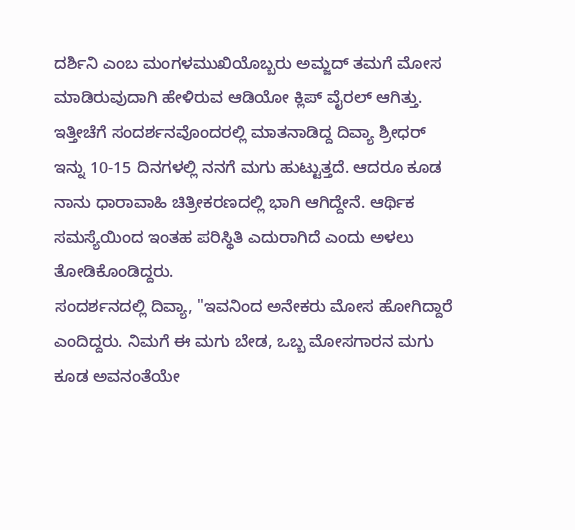ದರ್ಶಿನಿ ಎಂಬ ಮಂಗಳಮುಖಿಯೊಬ್ಬರು ಅಮ್ಜದ್ ತಮಗೆ ಮೋಸ ಮಾಡಿರುವುದಾಗಿ ಹೇಳಿರುವ ಆಡಿಯೋ ಕ್ಲಿಪ್ ವೈರಲ್ ಆಗಿತ್ತು.
ಇತ್ತೀಚೆಗೆ ಸಂದರ್ಶನವೊಂದರಲ್ಲಿ ಮಾತನಾಡಿದ್ದ ದಿವ್ಯಾ ಶ್ರೀಧರ್ ಇನ್ನು 10-15 ದಿನಗಳಲ್ಲಿ ನನಗೆ ಮಗು ಹುಟ್ಟುತ್ತದೆ. ಆದರೂ ಕೂಡ ನಾನು ಧಾರಾವಾಹಿ ಚಿತ್ರೀಕರಣದಲ್ಲಿ ಭಾಗಿ ಆಗಿದ್ದೇನೆ. ಆರ್ಥಿಕ ಸಮಸ್ಯೆಯಿಂದ ಇಂತಹ ಪರಿಸ್ಥಿತಿ ಎದುರಾಗಿದೆ ಎಂದು ಅಳಲು ತೋಡಿಕೊಂಡಿದ್ದರು.
ಸಂದರ್ಶನದಲ್ಲಿ ದಿವ್ಯಾ, "ಇವನಿಂದ ಅನೇಕರು ಮೋಸ ಹೋಗಿದ್ದಾರೆ ಎಂದಿದ್ದರು. ನಿಮಗೆ ಈ ಮಗು ಬೇಡ, ಒಬ್ಬ ಮೋಸಗಾರನ ಮಗು ಕೂಡ ಅವನಂತೆಯೇ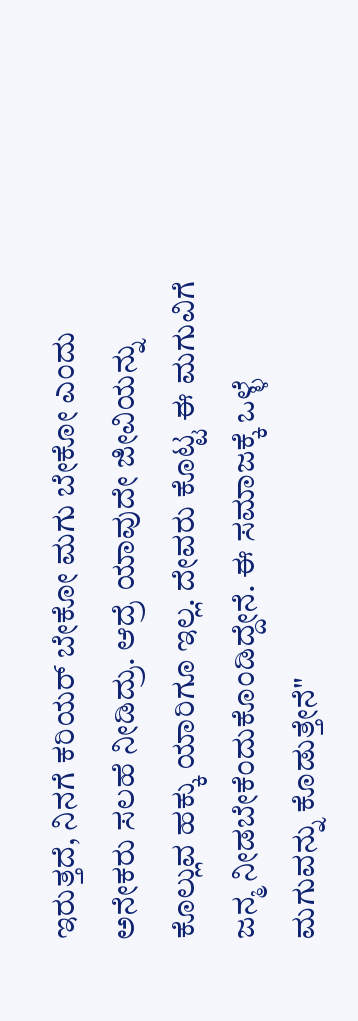ಇರುತ್ತದೆ, ನಿನಗೆ ಕರಿಯರ್ ಬೇಕೋ ಮಗು ಬೇಕೋ ಎಂದು ಅನೇಕರು ಸಲಹೆ ನೀಡಿದ್ರು. ಆದ್ರೆ ಯಾವುದೇ ಜೀವಿಯನ್ನು ಕೊಲ್ಲುವ ಹಕ್ಕು ಯಾರಿಗೂ ಇಲ್ಲ. ದೇವರು ಕೊಟ್ಟ ಈ ಮಗುವಿಗೆ ಜನ್ಮ ನೀಡಬೇಕೆಂದುಕೊಂಡಿದ್ದೇನೆ. ಈ ಸಮಾಜಕ್ಕೆ ಒಳ್ಳೆ ಮಗುವನ್ನು ಕೊಡುತ್ತೇನೆ"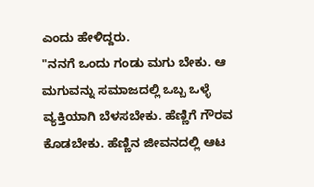ಎಂದು ಹೇಳಿದ್ದರು.
"ನನಗೆ ಒಂದು ಗಂಡು ಮಗು ಬೇಕು. ಆ ಮಗುವನ್ನು ಸಮಾಜದಲ್ಲಿ ಒಬ್ಬ ಒಳ್ಳೆ ವ್ಯಕ್ತಿಯಾಗಿ ಬೆಳಸಬೇಕು. ಹೆಣ್ಣಿಗೆ ಗೌರವ ಕೊಡಬೇಕು. ಹೆಣ್ಣಿನ ಜೀವನದಲ್ಲಿ ಆಟ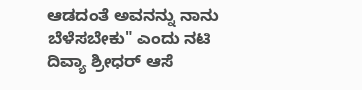ಆಡದಂತೆ ಅವನನ್ನು ನಾನು ಬೆಳೆಸಬೇಕು" ಎಂದು ನಟಿ ದಿವ್ಯಾ ಶ್ರೀಧರ್ ಆಸೆ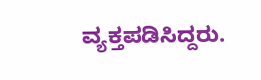ವ್ಯಕ್ತಪಡಿಸಿದ್ದರು.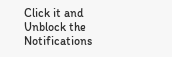Click it and Unblock the Notifications